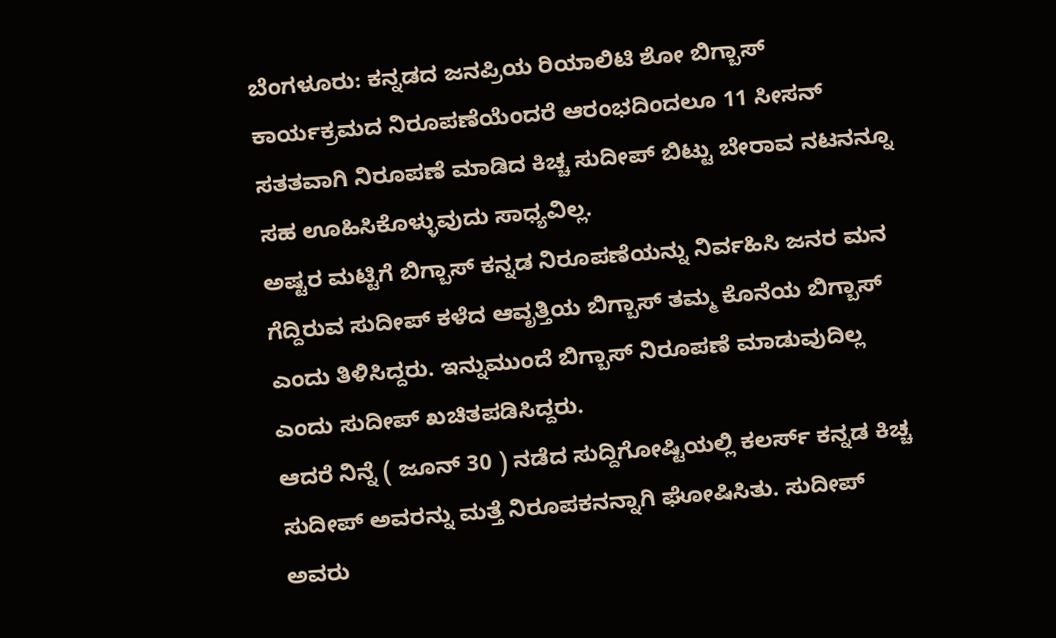ಬೆಂಗಳೂರು: ಕನ್ನಡದ ಜನಪ್ರಿಯ ರಿಯಾಲಿಟಿ ಶೋ ಬಿಗ್ಬಾಸ್ ಕಾರ್ಯಕ್ರಮದ ನಿರೂಪಣೆಯೆಂದರೆ ಆರಂಭದಿಂದಲೂ 11 ಸೀಸನ್ ಸತತವಾಗಿ ನಿರೂಪಣೆ ಮಾಡಿದ ಕಿಚ್ಚ ಸುದೀಪ್ ಬಿಟ್ಟು ಬೇರಾವ ನಟನನ್ನೂ ಸಹ ಊಹಿಸಿಕೊಳ್ಳುವುದು ಸಾಧ್ಯವಿಲ್ಲ.
ಅಷ್ಟರ ಮಟ್ಟಿಗೆ ಬಿಗ್ಬಾಸ್ ಕನ್ನಡ ನಿರೂಪಣೆಯನ್ನು ನಿರ್ವಹಿಸಿ ಜನರ ಮನ ಗೆದ್ದಿರುವ ಸುದೀಪ್ ಕಳೆದ ಆವೃತ್ತಿಯ ಬಿಗ್ಬಾಸ್ ತಮ್ಮ ಕೊನೆಯ ಬಿಗ್ಬಾಸ್ ಎಂದು ತಿಳಿಸಿದ್ದರು. ಇನ್ನುಮುಂದೆ ಬಿಗ್ಬಾಸ್ ನಿರೂಪಣೆ ಮಾಡುವುದಿಲ್ಲ ಎಂದು ಸುದೀಪ್ ಖಚಿತಪಡಿಸಿದ್ದರು.
ಆದರೆ ನಿನ್ನೆ ( ಜೂನ್ 30 ) ನಡೆದ ಸುದ್ದಿಗೋಷ್ಟಿಯಲ್ಲಿ ಕಲರ್ಸ್ ಕನ್ನಡ ಕಿಚ್ಚ ಸುದೀಪ್ ಅವರನ್ನು ಮತ್ತೆ ನಿರೂಪಕನನ್ನಾಗಿ ಘೋಷಿಸಿತು. ಸುದೀಪ್ ಅವರು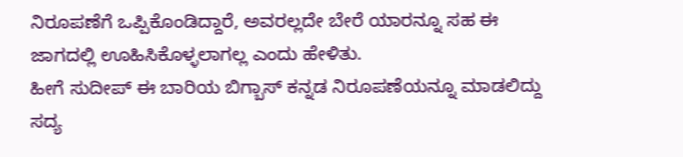ನಿರೂಪಣೆಗೆ ಒಪ್ಪಿಕೊಂಡಿದ್ದಾರೆ, ಅವರಲ್ಲದೇ ಬೇರೆ ಯಾರನ್ನೂ ಸಹ ಈ ಜಾಗದಲ್ಲಿ ಊಹಿಸಿಕೊಳ್ಳಲಾಗಲ್ಲ ಎಂದು ಹೇಳಿತು.
ಹೀಗೆ ಸುದೀಪ್ ಈ ಬಾರಿಯ ಬಿಗ್ಬಾಸ್ ಕನ್ನಡ ನಿರೂಪಣೆಯನ್ನೂ ಮಾಡಲಿದ್ದು ಸದ್ಯ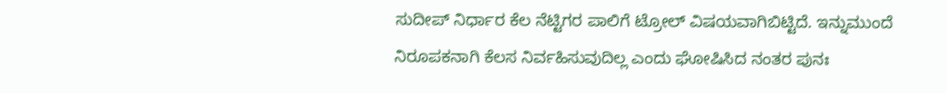ಸುದೀಪ್ ನಿರ್ಧಾರ ಕೆಲ ನೆಟ್ಟಿಗರ ಪಾಲಿಗೆ ಟ್ರೋಲ್ ವಿಷಯವಾಗಿಬಿಟ್ಟಿದೆ. ಇನ್ನುಮುಂದೆ ನಿರೂಪಕನಾಗಿ ಕೆಲಸ ನಿರ್ವಹಿಸುವುದಿಲ್ಲ ಎಂದು ಘೋಷಿಸಿದ ನಂತರ ಪುನಃ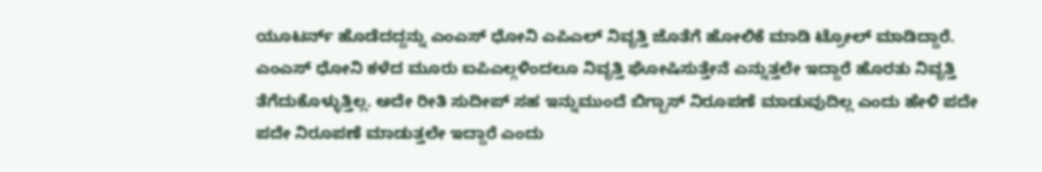ಯೂಟರ್ನ್ ಹೊಡೆದದ್ದನ್ನು ಎಂಎಸ್ ಧೋನಿ ಎಪಿಎಲ್ ನಿವೃತ್ತಿ ಜೊತೆಗೆ ಹೋಲಿಕೆ ಮಾಡಿ ಟ್ರೋಲ್ ಮಾಡಿದ್ದಾರೆ.
ಎಂಎಸ್ ಧೋನಿ ಕಳೆದ ಮೂರು ಐಪಿಎಲ್ಗಳಿಂದಲೂ ನಿವೃತ್ತಿ ಘೋಷಿಸುತ್ತೇನೆ ಎನ್ನುತ್ತಲೇ ಇದ್ದಾರೆ ಹೊರತು ನಿವೃತ್ತಿ ತೆಗೆದುಕೊಳ್ಳುತ್ತಿಲ್ಲ. ಅದೇ ರೀತಿ ಸುದೀಪ್ ಸಹ ಇನ್ನುಮುಂದೆ ಬಿಗ್ಬಾಸ್ ನಿರೂಪಣೆ ಮಾಡುವುದಿಲ್ಲ ಎಂದು ಹೇಳಿ ಪದೇ ಪದೇ ನಿರೂಪಣೆ ಮಾಡುತ್ತಲೇ ಇದ್ದಾರೆ ಎಂದು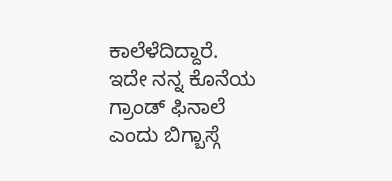ಕಾಲೆಳೆದಿದ್ದಾರೆ.
ಇದೇ ನನ್ನ ಕೊನೆಯ ಗ್ರಾಂಡ್ ಫಿನಾಲೆ ಎಂದು ಬಿಗ್ಬಾಸ್ಗೆ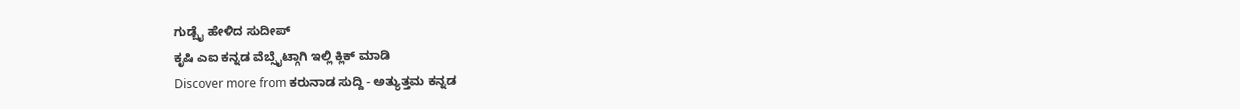ಗುಡ್ಬೈ ಹೇಳಿದ ಸುದೀಪ್
ಕೃಷಿ ಎಐ ಕನ್ನಡ ವೆಬ್ಸೈಟ್ಗಾಗಿ ಇಲ್ಲಿ ಕ್ಲಿಕ್ ಮಾಡಿ
Discover more from ಕರುನಾಡ ಸುದ್ದಿ - ಅತ್ಯುತ್ತಮ ಕನ್ನಡ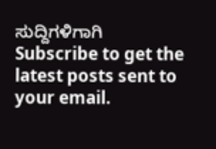ಸುದ್ದಿಗಳಿಗಾಗಿ
Subscribe to get the latest posts sent to your email.